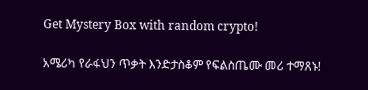Get Mystery Box with random crypto!

አሜሪካ የራፋህን ጥቃት እንድታስቆም የፍልስጤሙ መሪ ተማጸኑ!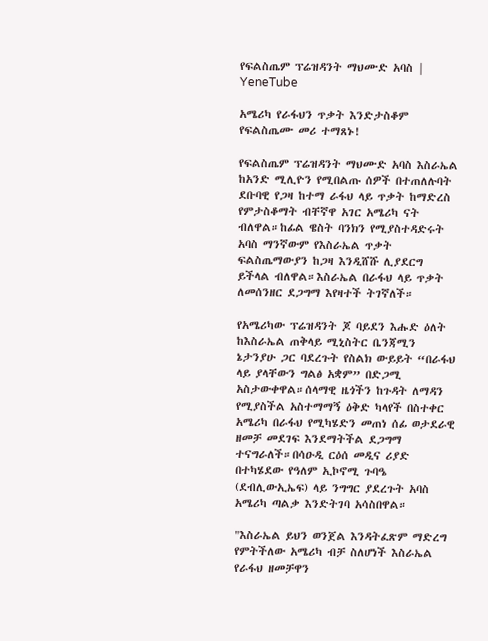የፍልስጤም ፕሬዝዳንት ማህሙድ አባስ | YeneTube

አሜሪካ የራፋህን ጥቃት እንድታስቆም የፍልስጤሙ መሪ ተማጸኑ!

የፍልስጤም ፕሬዝዳንት ማህሙድ አባስ እስራኤል ከአንድ ሚሊዮን የሚበልጡ ሰዎች በተጠለሉባት ደቡባዊ የጋዛ ከተማ ራፋህ ላይ ጥቃት ከማድረስ የምታስቆማት ብቸኛዋ አገር አሜሪካ ናት ብለዋል።ከፊል ዌስት ባንክን የሚያስተዳድሩት አባስ ማንኛውም የእስራኤል ጥቃት ፍልስጤማውያን ከጋዛ እንዲሸሹ ሊያደርግ ይችላል ብለዋል።እስራኤል በራፋህ ላይ ጥቃት ለመሰንዘር ደጋግማ እየዛተች ትገኛለች።

የአሜሪካው ፕሬዝዳንት ጆ ባይደን እሑድ ዕለት ከእስራኤል ጠቅላይ ሚኒስትር ቤንጃሚን ኔታንያሁ ጋር ባደረጉት የስልክ ውይይት “በራፋህ ላይ ያላቸውን ግልፅ አቋም” በድጋሚ አስታውቀዋል።ሰላማዊ ዜጎችን ከጉዳት ለማዳን የሚያስችል አስተማማኝ ዕቅድ ካላየች በስተቀር አሜሪካ በራፋህ የሚካሄድን መጠነ ሰፊ ወታደራዊ ዘመቻ መደገፍ እንደማትችል ደጋግማ ተናግራለች።በሳዑዲ ርዕሰ መዲና ሪያድ በተካሄደው የዓለም ኢኮኖሚ ጉባዔ (ደብሊውኢኤፍ) ላይ ንግግር ያደረጉት አባስ አሜሪካ ጣልቃ እንድትገባ አሳስበዋል።

"እስራኤል ይህን ወንጀል እንዳትፈጽም ማድረግ የምትችለው አሜሪካ ብቻ ስለሆነች እስራኤል የራፋህ ዘመቻዋን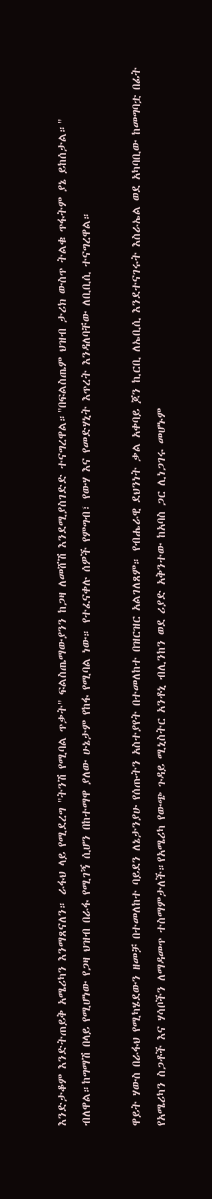እንድታቆም እንድትጠይቅ አሜሪካን እንማጸናለን። ራፋህ ላይ የሚደረግ "ትንሽ የሚባል ጥቃት" ፍልስጤማውያንን ከጋዛ ለመሸሽ እንደሚያስገድድ ተናግረዋል።"በፍልስጤም ህዝብ ታሪክ ውስጥ ትልቁ ጥፋትም ያኔ ይከሰታል።" ብለዋል።ከግማሽ በላይ የሚሆነው የጋዛ ህዝብ በራፋ የሚገኝ ሲሆን በከተማዋ ያለው ሁኔታም የከፋ የሚባል ነው። የተፈናቀሉ ሰዎች የምግብ፣ የውሃ እና የመድሃኒት እጥረት እንዳለባቸው ለቢቢሲ ተናግረዋል።

ዋይት ሃውስ በራፋህ የሚካሄደውን ዘመቻ በተመለከተ ባይደን ለኔታንያሁ የሰጡትን አስተያየት በተመለከተ በዝርዝር አልገለጸም። የብሔራዊ ደህንነት ቃል አቀባይ ጆን ኪርቢ ለኤቢሲ እንደተናገሩት እስራኤል ወደ አካባቢው ከመግባቷ በፊት የአሜሪካን ስጋቶች እና ሃሳቦችን ለማዳመጥ ተስማምታለች።የአሜሪካ የውጭ ጉዳይ ሚኒስትር አንቶኒ ብሊንከን ወደ ሪያድ አቅንተው ከአባስ ጋር ሊነጋገሩ መሆኑም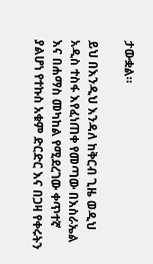ታውቋል።

ይህ በእንዲህ እንዳለ ከቅርብ ጊዜ ወዲህ አዲስ ተስፋ እየፈነጠቀ የመጣው በእስራኤል እና በሐማስ መካከል የሚደረገው ቀጥተኛ ያልሆነ የተኩስ አቁም ድርድር እና በጋዛ የቀሩትን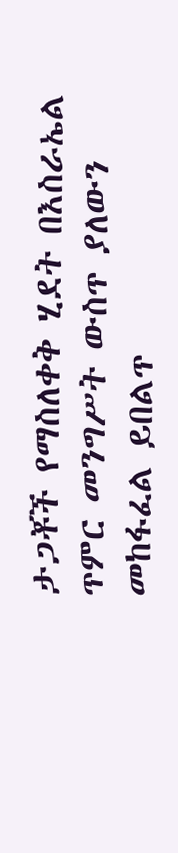ታጋቾች የማስለቀቅ ሂደት በእስራኤል ጥምር መንግሥት ውስጥ ያለውን መከፋፈል ይበልጥ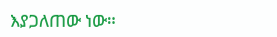እያጋለጠው ነው።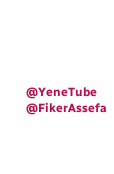@YeneTube @FikerAssefa